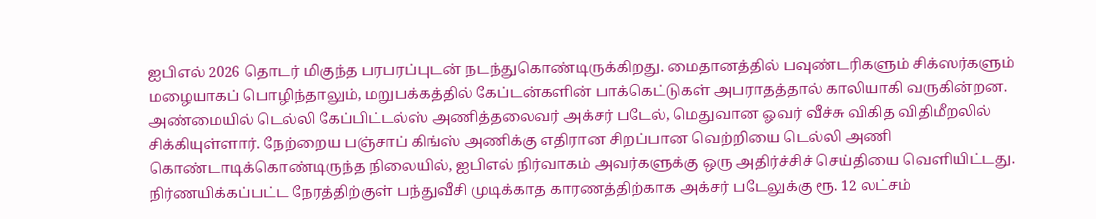ஐபிஎல் 2026 தொடர் மிகுந்த பரபரப்புடன் நடந்துகொண்டிருக்கிறது. மைதானத்தில் பவுண்டரிகளும் சிக்ஸர்களும் மழையாகப் பொழிந்தாலும், மறுபக்கத்தில் கேப்டன்களின் பாக்கெட்டுகள் அபராதத்தால் காலியாகி வருகின்றன.
அண்மையில் டெல்லி கேப்பிட்டல்ஸ் அணித்தலைவர் அக்சர் படேல், மெதுவான ஓவர் வீச்சு விகித விதிமீறலில் சிக்கியுள்ளார். நேற்றைய பஞ்சாப் கிங்ஸ் அணிக்கு எதிரான சிறப்பான வெற்றியை டெல்லி அணி கொண்டாடிக்கொண்டிருந்த நிலையில், ஐபிஎல் நிர்வாகம் அவர்களுக்கு ஒரு அதிர்ச்சிச் செய்தியை வெளியிட்டது. நிர்ணயிக்கப்பட்ட நேரத்திற்குள் பந்துவீசி முடிக்காத காரணத்திற்காக அக்சர் படேலுக்கு ரூ. 12 லட்சம்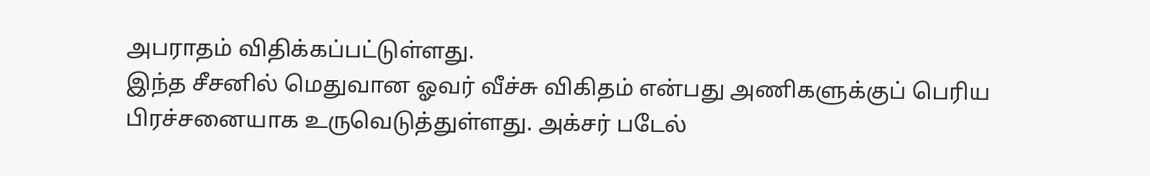அபராதம் விதிக்கப்பட்டுள்ளது.
இந்த சீசனில் மெதுவான ஓவர் வீச்சு விகிதம் என்பது அணிகளுக்குப் பெரிய பிரச்சனையாக உருவெடுத்துள்ளது. அக்சர் படேல்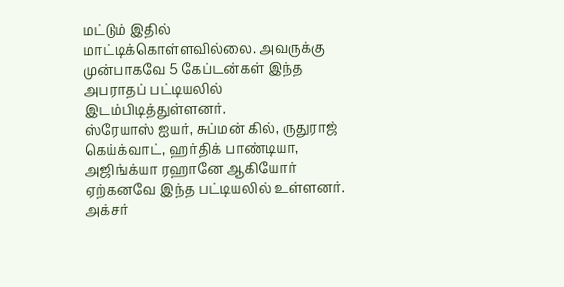மட்டும் இதில் மாட்டிக்கொள்ளவில்லை. அவருக்கு முன்பாகவே 5 கேப்டன்கள் இந்த அபராதப் பட்டியலில் இடம்பிடித்துள்ளனர்.
ஸ்ரேயாஸ் ஐயர், சுப்மன் கில், ருதுராஜ் கெய்க்வாட், ஹர்திக் பாண்டியா, அஜிங்க்யா ரஹானே ஆகியோர் ஏற்கனவே இந்த பட்டியலில் உள்ளனர். அக்சர்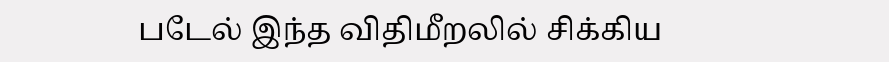படேல் இந்த விதிமீறலில் சிக்கிய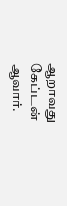ஆறாவது கேப்டன் ஆவார்.